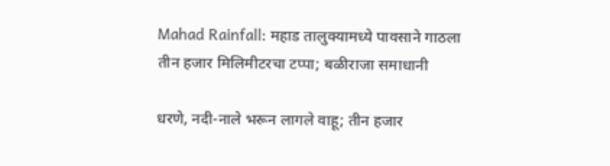Mahad Rainfall: महाड तालुक्यामध्ये पावसाने गाठला तीन हजार मिलिमीटरचा टप्पा; बळीराजा समाधानी

धरणे, नदी-नाले भरून लागले वाहू; तीन हजार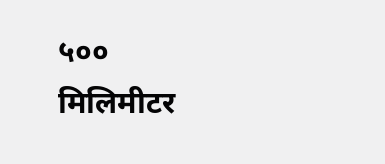५०० मिलिमीटर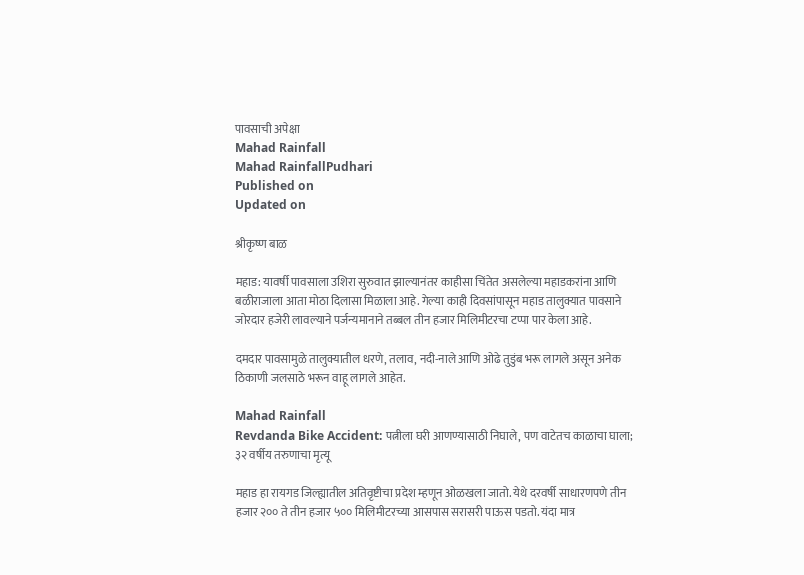पावसाची अपेक्षा
Mahad Rainfall
Mahad RainfallPudhari
Published on
Updated on

श्रीकृष्ण बाळ

महाड: यावर्षी पावसाला उशिरा सुरुवात झाल्यानंतर काहीसा चिंतेत असलेल्या महाडकरांना आणि बळीराजाला आता मोठा दिलासा मिळाला आहे. गेल्या काही दिवसांपासून महाड तालुक्यात पावसाने जोरदार हजेरी लावल्याने पर्जन्यमानाने तब्बल तीन हजार मिलिमीटरचा टप्पा पार केला आहे.

दमदार पावसामुळे तालुक्यातील धरणे, तलाव, नदी-नाले आणि ओढे तुडुंब भरू लागले असून अनेक ठिकाणी जलसाठे भरून वाहू लागले आहेत.

Mahad Rainfall
Revdanda Bike Accident: पत्नीला घरी आणण्यासाठी निघाले, पण वाटेतच काळाचा घाला; ३२ वर्षीय तरुणाचा मृत्यू

महाड हा रायगड जिल्ह्यातील अतिवृष्टीचा प्रदेश म्हणून ओळखला जातो. येथे दरवर्षी साधारणपणे तीन हजार २०० ते तीन हजार ५०० मिलिमीटरच्या आसपास सरासरी पाऊस पडतो. यंदा मात्र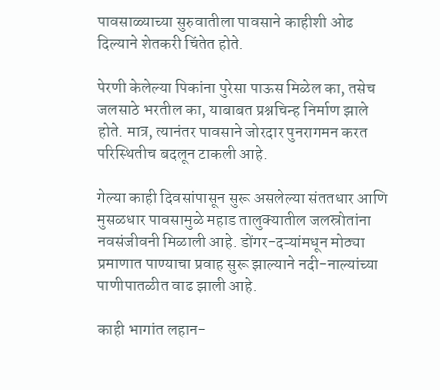पावसाळ्याच्या सुरुवातीला पावसाने काहीशी ओढ दिल्याने शेतकरी चिंतेत होते.

पेरणी केलेल्या पिकांना पुरेसा पाऊस मिळेल का, तसेच जलसाठे भरतील का, याबाबत प्रश्नचिन्ह निर्माण झाले होते. मात्र, त्यानंतर पावसाने जोरदार पुनरागमन करत परिस्थितीच बदलून टाकली आहे.

गेल्या काही दिवसांपासून सुरू असलेल्या संततधार आणि मुसळधार पावसामुळे महाड तालुक्यातील जलस्रोतांना नवसंजीवनी मिळाली आहे. डोंगर-दऱ्यांमधून मोठ्या प्रमाणात पाण्याचा प्रवाह सुरू झाल्याने नदी-नाल्यांच्या पाणीपातळीत वाढ झाली आहे.

काही भागांत लहान-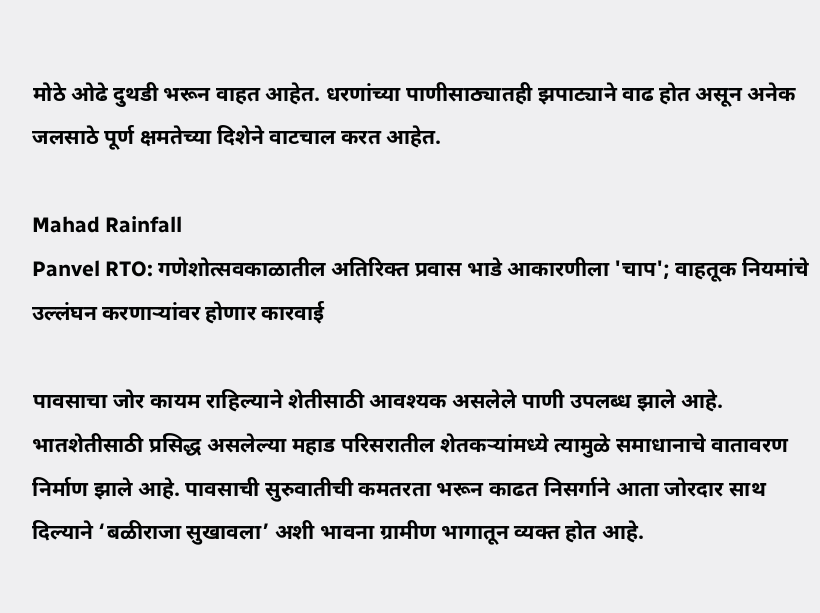मोठे ओढे दुथडी भरून वाहत आहेत. धरणांच्या पाणीसाठ्यातही झपाट्याने वाढ होत असून अनेक जलसाठे पूर्ण क्षमतेच्या दिशेने वाटचाल करत आहेत.

Mahad Rainfall
Panvel RTO: गणेशोत्सवकाळातील अतिरिक्त प्रवास भाडे आकारणीला 'चाप'; वाहतूक नियमांचे उल्लंघन करणाऱ्यांवर होणार कारवाई

पावसाचा जोर कायम राहिल्याने शेतीसाठी आवश्यक असलेले पाणी उपलब्ध झाले आहे. भातशेतीसाठी प्रसिद्ध असलेल्या महाड परिसरातील शेतकऱ्यांमध्ये त्यामुळे समाधानाचे वातावरण निर्माण झाले आहे. पावसाची सुरुवातीची कमतरता भरून काढत निसर्गाने आता जोरदार साथ दिल्याने ‘बळीराजा सुखावला’ अशी भावना ग्रामीण भागातून व्यक्त होत आहे.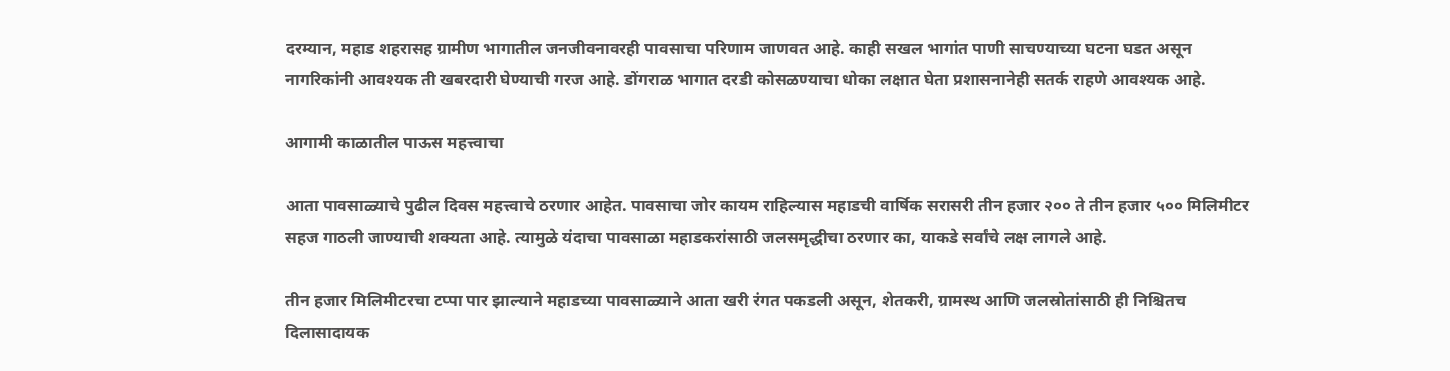दरम्यान, महाड शहरासह ग्रामीण भागातील जनजीवनावरही पावसाचा परिणाम जाणवत आहे. काही सखल भागांत पाणी साचण्याच्या घटना घडत असून नागरिकांनी आवश्यक ती खबरदारी घेण्याची गरज आहे. डोंगराळ भागात दरडी कोसळण्याचा धोका लक्षात घेता प्रशासनानेही सतर्क राहणे आवश्यक आहे.

आगामी काळातील पाऊस महत्त्वाचा

आता पावसाळ्याचे पुढील दिवस महत्त्वाचे ठरणार आहेत. पावसाचा जोर कायम राहिल्यास महाडची वार्षिक सरासरी तीन हजार २०० ते तीन हजार ५०० मिलिमीटर सहज गाठली जाण्याची शक्यता आहे. त्यामुळे यंदाचा पावसाळा महाडकरांसाठी जलसमृद्धीचा ठरणार का, याकडे सर्वांचे लक्ष लागले आहे.

तीन हजार मिलिमीटरचा टप्पा पार झाल्याने महाडच्या पावसाळ्याने आता खरी रंगत पकडली असून, शेतकरी, ग्रामस्थ आणि जलस्रोतांसाठी ही निश्चितच दिलासादायक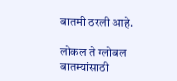बातमी ठरली आहे.

लोकल ते ग्लोबल बातम्यांसाठी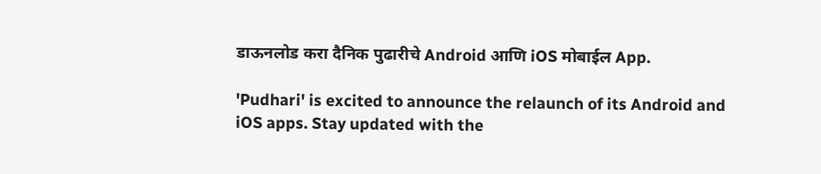डाऊनलोड करा दैनिक पुढारीचे Android आणि iOS मोबाईल App.

'Pudhari' is excited to announce the relaunch of its Android and iOS apps. Stay updated with the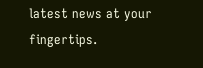latest news at your fingertips.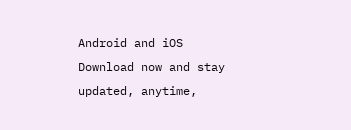Android and iOS Download now and stay updated, anytime,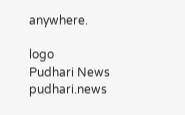anywhere.

logo
Pudhari News
pudhari.news